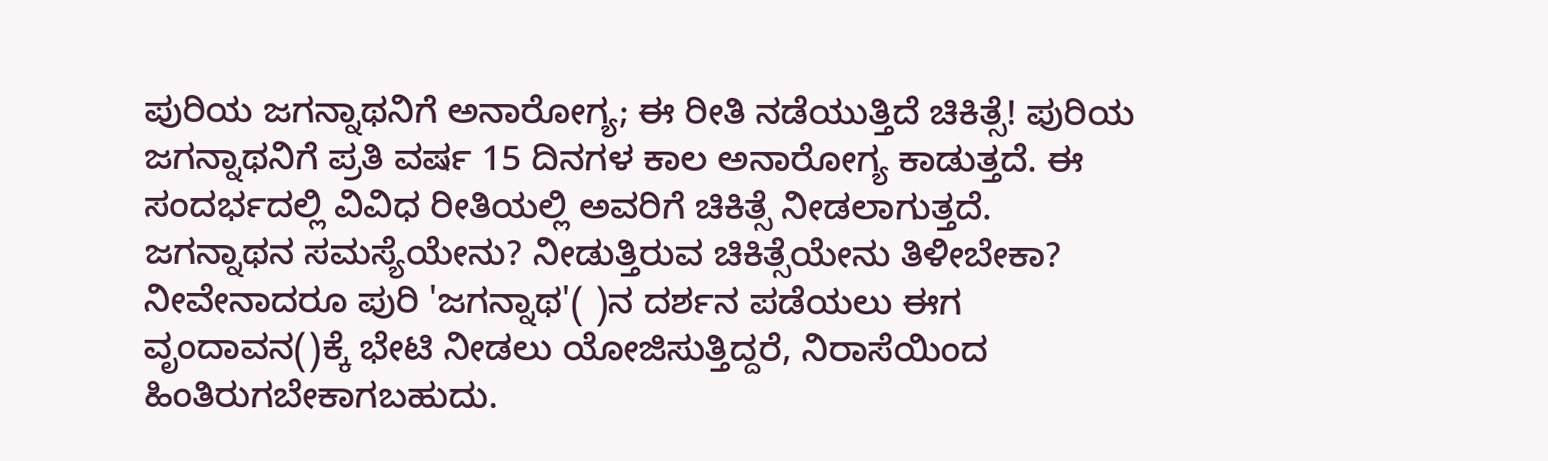ಪುರಿಯ ಜಗನ್ನಾಥನಿಗೆ ಅನಾರೋಗ್ಯ; ಈ ರೀತಿ ನಡೆಯುತ್ತಿದೆ ಚಿಕಿತ್ಸೆ! ಪುರಿಯ ಜಗನ್ನಾಥನಿಗೆ ಪ್ರತಿ ವರ್ಷ 15 ದಿನಗಳ ಕಾಲ ಅನಾರೋಗ್ಯ ಕಾಡುತ್ತದೆ. ಈ ಸಂದರ್ಭದಲ್ಲಿ ವಿವಿಧ ರೀತಿಯಲ್ಲಿ ಅವರಿಗೆ ಚಿಕಿತ್ಸೆ ನೀಡಲಾಗುತ್ತದೆ. ಜಗನ್ನಾಥನ ಸಮಸ್ಯೆಯೇನು? ನೀಡುತ್ತಿರುವ ಚಿಕಿತ್ಸೆಯೇನು ತಿಳೀಬೇಕಾ? ನೀವೇನಾದರೂ ಪುರಿ 'ಜಗನ್ನಾಥ'( )ನ ದರ್ಶನ ಪಡೆಯಲು ಈಗ ವೃಂದಾವನ()ಕ್ಕೆ ಭೇಟಿ ನೀಡಲು ಯೋಜಿಸುತ್ತಿದ್ದರೆ, ನಿರಾಸೆಯಿಂದ ಹಿಂತಿರುಗಬೇಕಾಗಬಹುದು.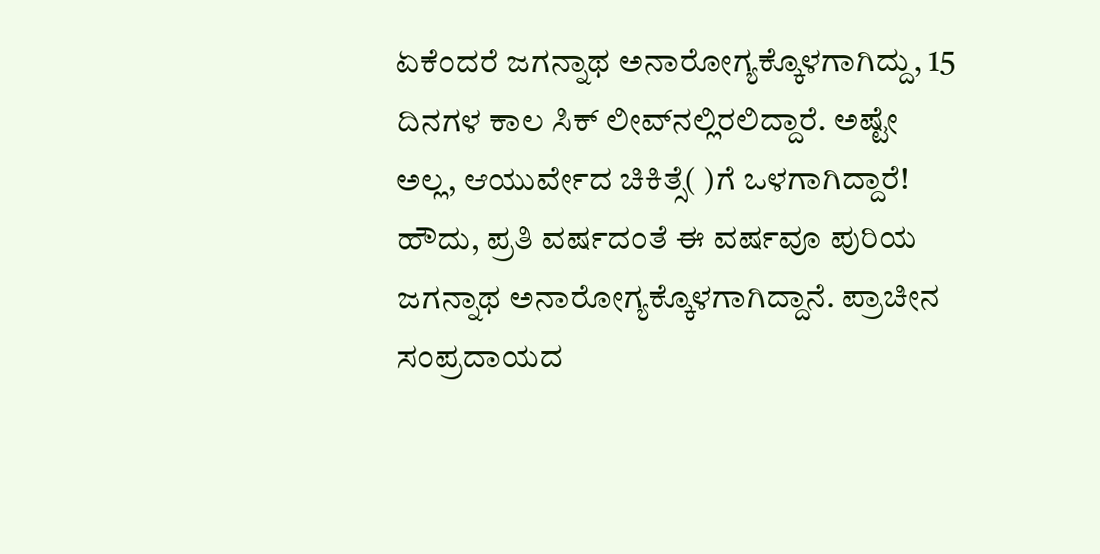ಏಕೆಂದರೆ ಜಗನ್ನಾಥ ಅನಾರೋಗ್ಯಕ್ಕೊಳಗಾಗಿದ್ದು, 15 ದಿನಗಳ ಕಾಲ ಸಿಕ್ ಲೀವ್‌ನಲ್ಲಿರಲಿದ್ದಾರೆ. ಅಷ್ಟೇ ಅಲ್ಲ, ಆಯುರ್ವೇದ ಚಿಕಿತ್ಸೆ( )ಗೆ ಒಳಗಾಗಿದ್ದಾರೆ! ಹೌದು, ಪ್ರತಿ ವರ್ಷದಂತೆ ಈ ವರ್ಷವೂ ಪುರಿಯ ಜಗನ್ನಾಥ ಅನಾರೋಗ್ಯಕ್ಕೊಳಗಾಗಿದ್ದಾನೆ. ಪ್ರಾಚೀನ ಸಂಪ್ರದಾಯದ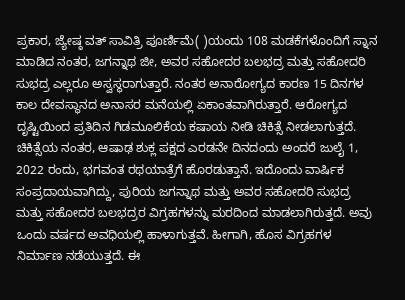ಪ್ರಕಾರ, ಜ್ಯೇಷ್ಠ ವತ್ ಸಾವಿತ್ರಿ ಪೂರ್ಣಿಮೆ( )ಯಂದು 108 ಮಡಕೆಗಳೊಂದಿಗೆ ಸ್ನಾನ ಮಾಡಿದ ನಂತರ, ಜಗನ್ನಾಥ ಜೀ, ಅವರ ಸಹೋದರ ಬಲಭದ್ರ ಮತ್ತು ಸಹೋದರಿ ಸುಭದ್ರ ಎಲ್ಲರೂ ಅಸ್ವಸ್ಥರಾಗುತ್ತಾರೆ. ನಂತರ ಅನಾರೋಗ್ಯದ ಕಾರಣ 15 ದಿನಗಳ ಕಾಲ ದೇವಸ್ಥಾನದ ಅನಾಸರ ಮನೆಯಲ್ಲಿ ಏಕಾಂತವಾಗಿರುತ್ತಾರೆ. ಆರೋಗ್ಯದ ದೃಷ್ಟಿಯಿಂದ ಪ್ರತಿದಿನ ಗಿಡಮೂಲಿಕೆಯ ಕಷಾಯ ನೀಡಿ ಚಿಕಿತ್ಸೆ ನೀಡಲಾಗುತ್ತದೆ. ಚಿಕಿತ್ಸೆಯ ನಂತರ, ಆಷಾಢ ಶುಕ್ಲ ಪಕ್ಷದ ಎರಡನೇ ದಿನದಂದು ಅಂದರೆ ಜುಲೈ 1, 2022 ರಂದು, ಭಗವಂತ ರಥಯಾತ್ರೆಗೆ ಹೊರಡುತ್ತಾನೆ. ಇದೊಂದು ವಾರ್ಷಿಕ ಸಂಪ್ರದಾಯವಾಗಿದ್ದು, ಪುರಿಯ ಜಗನ್ನಾಥ ಮತ್ತು ಅವರ ಸಹೋದರಿ ಸುಭದ್ರ ಮತ್ತು ಸಹೋದರ ಬಲಭದ್ರರ ವಿಗ್ರಹಗಳನ್ನು ಮರದಿಂದ ಮಾಡಲಾಗಿರುತ್ತದೆ. ಅವು ಒಂದು ವರ್ಷದ ಅವಧಿಯಲ್ಲಿ ಹಾಳಾಗುತ್ತವೆ. ಹೀಗಾಗಿ, ಹೊಸ ವಿಗ್ರಹಗಳ ನಿರ್ಮಾಣ ನಡೆಯುತ್ತದೆ. ಈ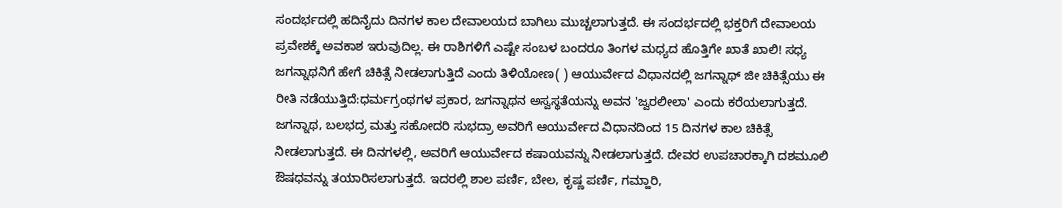ಸಂದರ್ಭದಲ್ಲಿ ಹದಿನೈದು ದಿನಗಳ ಕಾಲ ದೇವಾಲಯದ ಬಾಗಿಲು ಮುಚ್ಚಲಾಗುತ್ತದೆ. ಈ ಸಂದರ್ಭದಲ್ಲಿ ಭಕ್ತರಿಗೆ ದೇವಾಲಯ ಪ್ರವೇಶಕ್ಕೆ ಅವಕಾಶ ಇರುವುದಿಲ್ಲ. ಈ ರಾಶಿಗಳಿಗೆ ಎಷ್ಟೇ ಸಂಬಳ ಬಂದರೂ ತಿಂಗಳ ಮಧ್ಯದ ಹೊತ್ತಿಗೇ ಖಾತೆ ಖಾಲಿ! ಸಧ್ಯ ಜಗನ್ನಾಥನಿಗೆ ಹೇಗೆ ಚಿಕಿತ್ಸೆ ನೀಡಲಾಗುತ್ತಿದೆ ಎಂದು ತಿಳಿಯೋಣ( ) ಆಯುರ್ವೇದ ವಿಧಾನದಲ್ಲಿ ಜಗನ್ನಾಥ್ ಜೀ ಚಿಕಿತ್ಸೆಯು ಈ ರೀತಿ ನಡೆಯುತ್ತಿದೆ:ಧರ್ಮಗ್ರಂಥಗಳ ಪ್ರಕಾರ, ಜಗನ್ನಾಥನ ಅಸ್ವಸ್ಥತೆಯನ್ನು ಅವನ 'ಜ್ವರಲೀಲಾ' ಎಂದು ಕರೆಯಲಾಗುತ್ತದೆ. ಜಗನ್ನಾಥ, ಬಲಭದ್ರ ಮತ್ತು ಸಹೋದರಿ ಸುಭದ್ರಾ ಅವರಿಗೆ ಆಯುರ್ವೇದ ವಿಧಾನದಿಂದ 15 ದಿನಗಳ ಕಾಲ ಚಿಕಿತ್ಸೆ ನೀಡಲಾಗುತ್ತದೆ. ಈ ದಿನಗಳಲ್ಲಿ, ಅವರಿಗೆ ಆಯುರ್ವೇದ ಕಷಾಯವನ್ನು ನೀಡಲಾಗುತ್ತದೆ. ದೇವರ ಉಪಚಾರಕ್ಕಾಗಿ ದಶಮೂಲಿ ಔಷಧವನ್ನು ತಯಾರಿಸಲಾಗುತ್ತದೆ. ಇದರಲ್ಲಿ ಶಾಲ ಪರ್ಣಿ, ಬೇಲ, ಕೃಷ್ಣ ಪರ್ಣಿ, ಗಮ್ಹಾರಿ,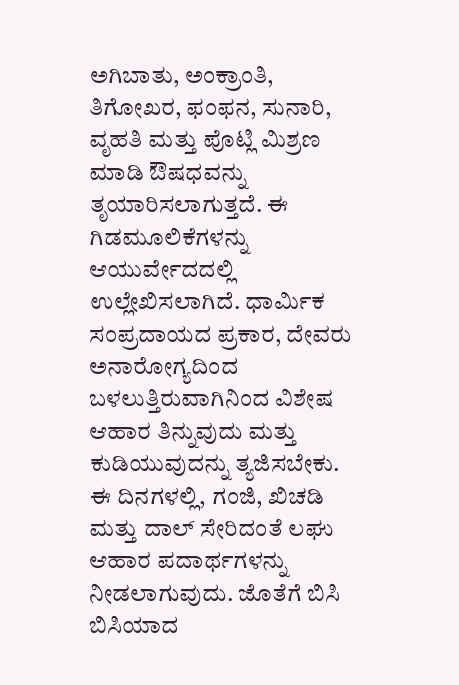ಅಗಿಬಾತು, ಅಂಕ್ರಾಂತಿ, ತಿಗೋಖರ, ಫಂಫನ, ಸುನಾರಿ, ವೃಹತಿ ಮತ್ತು ಪೊಟ್ಲಿ ಮಿಶ್ರಣ ಮಾಡಿ ಔಷಧವನ್ನು ತೃಯಾರಿಸಲಾಗುತ್ತದೆ. ಈ ಗಿಡಮೂಲಿಕೆಗಳನ್ನು ಆಯುರ್ವೇದದಲ್ಲಿ ಉಲ್ಲೇಖಿಸಲಾಗಿದೆ. ಧಾರ್ಮಿಕ ಸಂಪ್ರದಾಯದ ಪ್ರಕಾರ, ದೇವರು ಅನಾರೋಗ್ಯದಿಂದ ಬಳಲುತ್ತಿರುವಾಗಿನಿಂದ ವಿಶೇಷ ಆಹಾರ ತಿನ್ನುವುದು ಮತ್ತು ಕುಡಿಯುವುದನ್ನು ತ್ಯಜಿಸಬೇಕು. ಈ ದಿನಗಳಲ್ಲಿ, ಗಂಜಿ, ಖಿಚಡಿ ಮತ್ತು ದಾಲ್ ಸೇರಿದಂತೆ ಲಘು ಆಹಾರ ಪದಾರ್ಥಗಳನ್ನು ನೀಡಲಾಗುವುದು. ಜೊತೆಗೆ ಬಿಸಿ ಬಿಸಿಯಾದ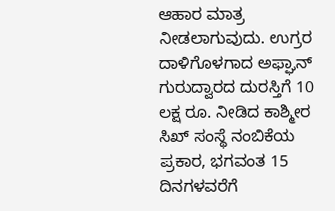ಆಹಾರ ಮಾತ್ರ ನೀಡಲಾಗುವುದು. ಉಗ್ರರ ದಾಳಿಗೊಳಗಾದ ಅಫ್ಘಾನ್ ಗುರುದ್ವಾರದ ದುರಸ್ತಿಗೆ 10 ಲಕ್ಷ ರೂ. ನೀಡಿದ ಕಾಶ್ಮೀರ ಸಿಖ್ ಸಂಸ್ಥೆ ನಂಬಿಕೆಯ ಪ್ರಕಾರ, ಭಗವಂತ 15 ದಿನಗಳವರೆಗೆ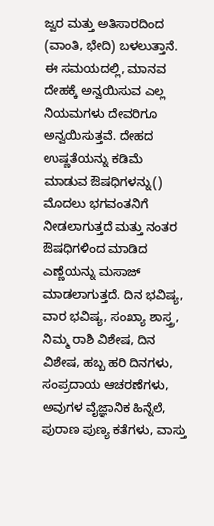ಜ್ವರ ಮತ್ತು ಅತಿಸಾರದಿಂದ (ವಾಂತಿ, ಭೇದಿ) ಬಳಲುತ್ತಾನೆ. ಈ ಸಮಯದಲ್ಲಿ, ಮಾನವ ದೇಹಕ್ಕೆ ಅನ್ವಯಿಸುವ ಎಲ್ಲ ನಿಯಮಗಳು ದೇವರಿಗೂ ಅನ್ವಯಿಸುತ್ತವೆ. ದೇಹದ ಉಷ್ಣತೆಯನ್ನು ಕಡಿಮೆ ಮಾಡುವ ಔಷಧಿಗಳನ್ನು() ಮೊದಲು ಭಗವಂತನಿಗೆ ನೀಡಲಾಗುತ್ತದೆ ಮತ್ತು ನಂತರ ಔಷಧಿಗಳಿಂದ ಮಾಡಿದ ಎಣ್ಣೆಯನ್ನು ಮಸಾಜ್ ಮಾಡಲಾಗುತ್ತದೆ. ದಿನ ಭವಿಷ್ಯ, ವಾರ ಭವಿಷ್ಯ, ಸಂಖ್ಯಾ ಶಾಸ್ತ್ರ, ನಿಮ್ಮ ರಾಶಿ ವಿಶೇಷ, ದಿನ ವಿಶೇಷ, ಹಬ್ಬ ಹರಿ ದಿನಗಳು, ಸಂಪ್ರದಾಯ ಆಚರಣೆಗಳು, ಅವುಗಳ ವೈಜ್ಞಾನಿಕ ಹಿನ್ನೆಲೆ, ಪುರಾಣ ಪುಣ್ಯ ಕತೆಗಳು, ವಾಸ್ತು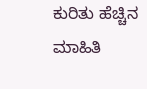ಕುರಿತು ಹೆಚ್ಚಿನ ಮಾಹಿತಿ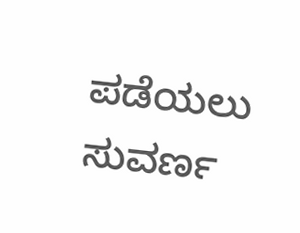ಪಡೆಯಲು ಸುವರ್ಣ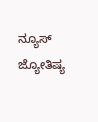ನ್ಯೂಸ್ ಜ್ಯೋತಿಷ್ಯ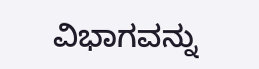ವಿಭಾಗವನ್ನು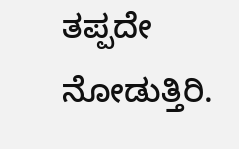ತಪ್ಪದೇ ನೋಡುತ್ತಿರಿ.